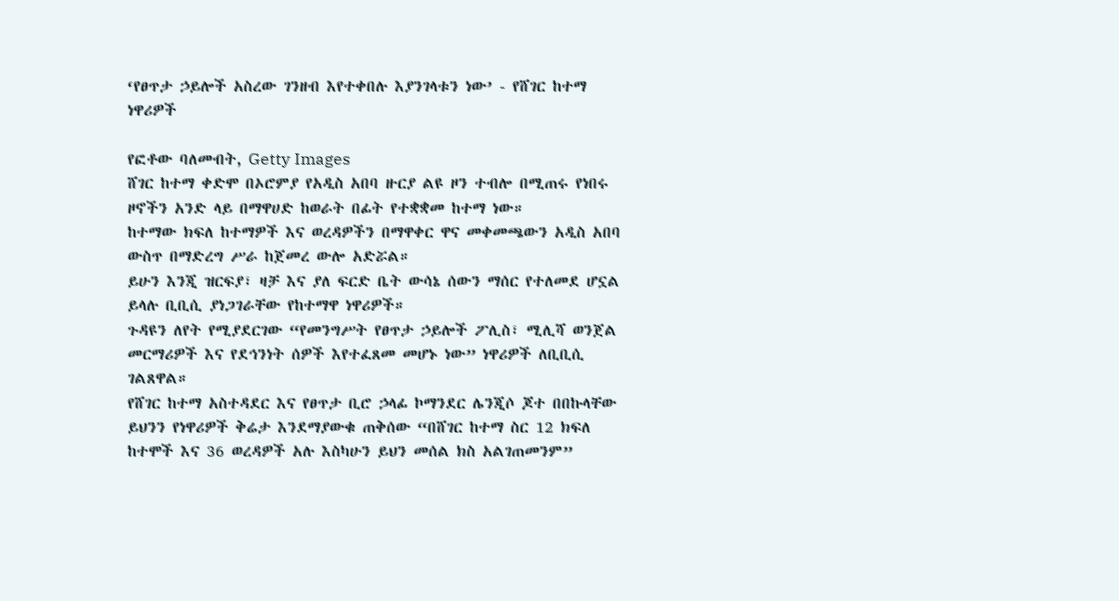‘የፀጥታ ኃይሎች አስረው ገንዘብ እየተቀበሉ እያንገላቱን ነው’ - የሸገር ከተማ ነዋሪዎች

የፎቶው ባለመብት, Getty Images
ሸገር ከተማ ቀድሞ በኦሮምያ የአዲስ አበባ ዙርያ ልዩ ዞን ተብሎ በሚጠሩ የነበሩ ዞኖችን አንድ ላይ በማዋሀድ ከወራት በፊት የተቋቋመ ከተማ ነው።
ከተማው ክፍለ ከተማዎች እና ወረዳዎችን በማዋቀር ዋና መቀመጫውን አዲስ አበባ ውስጥ በማድረግ ሥራ ከጀመረ ውሎ አድሯል።
ይሁን እንጂ ዝርፍያ፣ ዛቻ እና ያለ ፍርድ ቤት ውሳኔ ሰውን ማሰር የተለመደ ሆኗል ይላሉ ቢቢሲ ያነጋገራቸው የከተማዋ ነዋሪዎች።
ጉዳዩን ለየት የሚያደርገው “የመንግሥት የፀጥታ ኃይሎች ፖሊስ፣ ሚሊሻ ወንጀል መርማሪዎች እና የደኅንነት ሰዎች እየተፈጸመ መሆኑ ነው” ነዋሪዎች ለቢቢሲ ገልጸዋል።
የሸገር ከተማ አስተዳደር እና የፀጥታ ቢሮ ኃላፊ ኮማንደር ሌንጂሶ ጆተ በበኩላቸው ይህንን የነዋሪዎች ቅሬታ እንደማያውቁ ጠቅሰው “በሸገር ከተማ ስር 12 ክፍለ ከተሞች እና 36 ወረዳዎች አሉ እስካሁን ይህን መሰል ክስ አልገጠመንም”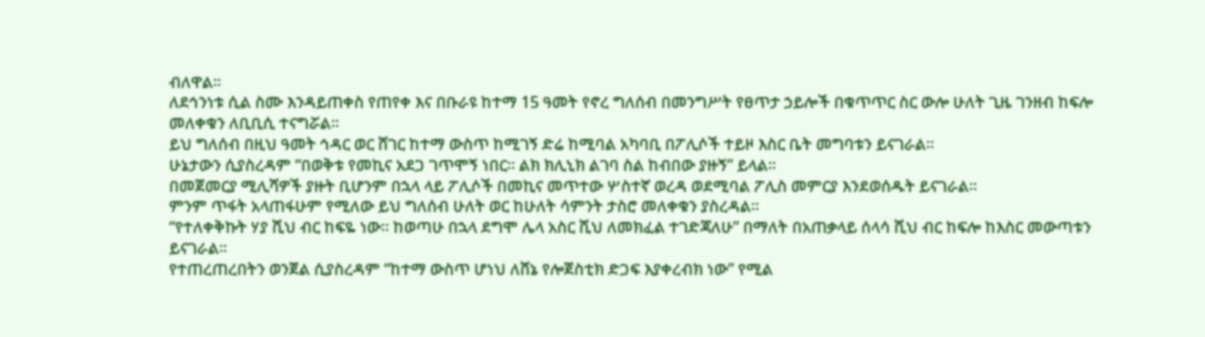ብለዋል።
ለደኅንነቱ ሲል ስሙ እንዳይጠቀስ የጠየቀ እና በቡራዩ ከተማ 15 ዓመት የኖረ ግለሰብ በመንግሥት የፀጥታ ኃይሎች በቁጥጥር ስር ውሎ ሁለት ጊዜ ገንዘብ ከፍሎ መለቀቁን ለቢቢሲ ተናግሯል።
ይህ ግለሰብ በዚህ ዓመት ኅዳር ወር ሸገር ከተማ ውስጥ ከሚገኝ ድሬ ከሚባል አካባቢ በፖሊሶች ተይዞ እስር ቤት መግባቱን ይናገራል።
ሁኔታውን ሲያስረዳም “በወቅቱ የመኪና አደጋ ገጥሞኝ ነበር። ልክ ክሊኒክ ልገባ ስል ከብበው ያዙኝ” ይላል።
በመጀመርያ ሚሊሻዎች ያዙት ቢሆንም በኋላ ላይ ፖሊሶች በመኪና መጥተው ሦስተኛ ወረዳ ወደሚባል ፖሊስ መምርያ እንደወሰዱት ይናገራል።
ምንም ጥፋት አላጠፋሁም የሚለው ይህ ግለሰብ ሁለት ወር ከሁለት ሳምንት ታስሮ መለቀቁን ያስረዳል።
“የተለቀቅኩት ሃያ ሺህ ብር ከፍዬ ነው። ከወጣሁ በኋላ ደግሞ ሌላ አስር ሺህ ለመክፈል ተገድጃለሁ” በማለት በአጠቃላይ ሰላሳ ሺህ ብር ከፍሎ ከእስር መውጣቱን ይናገራል።
የተጠረጠረበትን ወንጀል ሲያስረዳም “ከተማ ውስጥ ሆነህ ለሸኔ የሎጀስቲክ ድጋፍ እያቀረብክ ነው” የሚል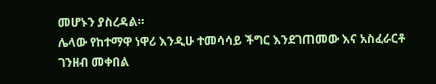መሆኑን ያስረዳል።
ሌላው የከተማዋ ነዋሪ እንዲሁ ተመሳሳይ ችግር እንደገጠመው እና አስፈራርቶ ገንዘብ መቀበል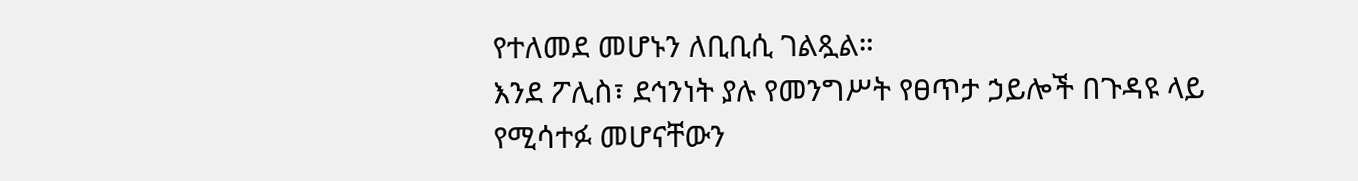የተለመደ መሆኑን ለቢቢሲ ገልጿል።
እንደ ፖሊስ፣ ደኅንነት ያሉ የመንግሥት የፀጥታ ኃይሎች በጉዳዩ ላይ የሚሳተፉ መሆናቸውን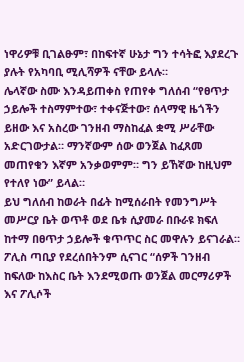ነዋሪዎቹ ቢገልፁም፣ በከፍተኛ ሁኔታ ግን ተሳትፎ እያደረጉ ያሉት የአካባቢ ሚሊሻዎች ናቸው ይላሉ።
ሌላኛው ስሙ እንዳይጠቀስ የጠየቀ ግለሰብ “የፀጥታ ኃይሎች ተስማምተው፣ ተቀናጅተው፣ ሰላማዊ ዜጎችን ይዘው እና አስረው ገንዘብ ማስከፈል ቋሚ ሥራቸው አድርገውታል። ማንኛውም ሰው ወንጀል ከፈጸመ መጠየቁን እኛም አንቃወምም። ግን ይኸኛው ከዚህም የተለየ ነው” ይላል።
ይህ ግለሰብ ከወራት በፊት ከሚሰራበት የመንግሥት መሥርያ ቤት ወጥቶ ወደ ቤቱ ሲያመራ በቡራዩ ክፍለ ከተማ በፀጥታ ኃይሎች ቁጥጥር ስር መዋሉን ይናገራል።
ፖሊስ ጣቢያ የደረሰበትንም ሲናገር “ሰዎች ገንዘብ ከፍለው ከእስር ቤት እንደሚወጡ ወንጀል መርማሪዎች እና ፖሊሶች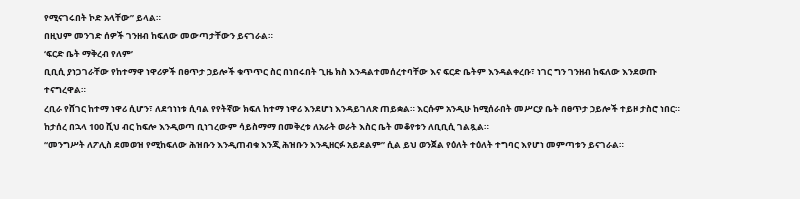የሚናገሩበት ኮድ አላቸው” ይላል።
በዚህም መንገድ ሰዎች ገንዘብ ከፍለው መውጣታቸውን ይናገራል።
‘ፍርድ ቤት ማቅረብ የለም’
ቢቢሲ ያነጋገራቸው የከተማዋ ነዋሪዎች በፀጥታ ኃይሎች ቁጥጥር ስር በነበሩበት ጊዜ ክስ እንዳልተመሰረተባቸው እና ፍርድ ቤትም እንዳልቀረቡ፣ ነገር ግን ገንዘብ ከፍለው እንደወጡ ተናግረዋል።
ረቢራ የሸገር ከተማ ነዋሪ ሲሆን፣ ለደኅነነቱ ሲባል የየትኛው ክፍለ ከተማ ነዋሪ እንደሆነ እንዳይገለጽ ጠይቋል። እርሱም አንዲሁ ከሚሰራበት መሥርያ ቤት በፀጥታ ኃይሎች ተይዞ ታስሮ ነበር።
ከታሰረ በኋላ 100 ሺህ ብር ከፍሎ እንዲወጣ ቢነገረውም ሳይስማማ በመቅረቱ ለአራት ወራት እስር ቤት መቆየቱን ለቢቢሲ ገልጿል።
“መንግሥት ለፖሊስ ደመወዝ የሚከፍለው ሕዝቡን እንዲጠብቁ እንጂ ሕዝቡን እንዲዘርፉ አይደልም” ሲል ይህ ወንጀል የዕለት ተዕለት ተግባር እየሆነ መምጣቱን ይናገራል።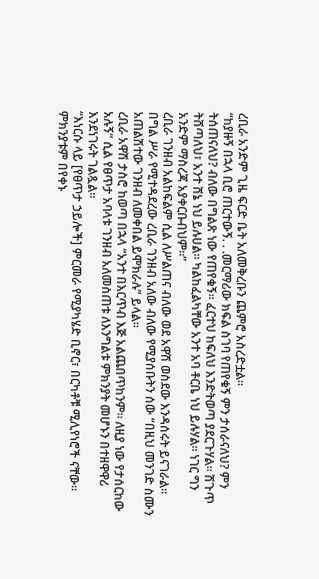ረቢራ አንድም ጊዜ ፍርድ ቤት አለመቅረቡን ጨምሮ አስረድቷል።
“ከያዙኝ በኋላ ቢሮ ጠርተውኝ. . .መርማሪው ክፍል ስገባ የጠየቁኝ ምን ታሰራናለህ? ምን ትሰጠናለህ? ብለው በግልጽ ነው የጠየቁኝ። ፈርተህ ከፍለህ እንድትወጣ ያደርጉሃል። ሽጉጥ ትሸጣለህ፣ አንተ ሸኔ ነህ ይሉሀል። ካልከፈልካቸው አንተ አባ ቶርቤ ነህ ይሉሃል። ነገር ግን አንድም ማስረጃ አያቀርቡብህም።”
ረቢራ ገንዘብ አልከፍልም ሲል ለሥልጠና ብለው ወደ አዋሽ ወስደው እንዳሰሩት ይናገራል።
በግል ሥራ የሚተዳደረው ረቢራ ገንዘብ አለው ብለው የሚያሰቡትን ሰው “በዚህ መንገድ ስሙን አጠልሽተው ገንዘብ ለመቀበል ይሞክራሉ” ይላል።
ረቢራ አዋሽ ታስሮ ከወጣ በኋላ “አንተ በእርጥብ እጅ አልጨበጥከንም። ለዚያ ነው የታሰርከው አሉኝ” ሲል የፀጥታ አባላቱ ገንዘብ አለመስጠቱ ለእንግልቱ ምክንያት መሆኑን በተዘዋዋሪ እንደነገሩት ገልጿል።
“እነርሱ ላይ [የፀጥታ ኃይሎች] ምርመራ የሚያካሄድ ቢኖር፣ በርካቶቹ ሚሊየነሮች ናቸው። ምክንያቱም በየቀኑ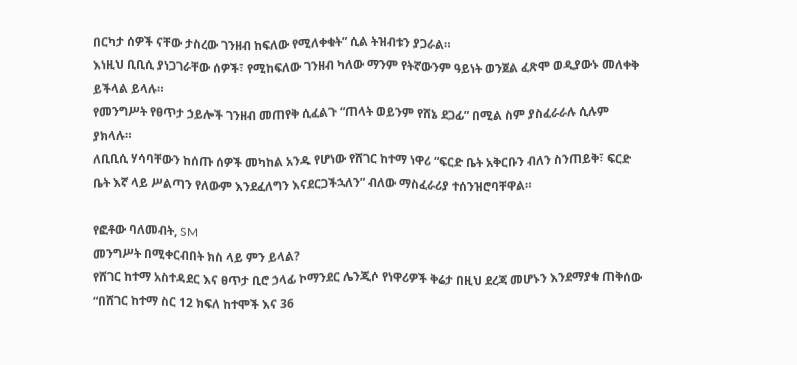በርካታ ሰዎች ናቸው ታስረው ገንዘብ ከፍለው የሚለቀቁት” ሲል ትዝብቱን ያጋራል።
እነዚህ ቢቢሲ ያነጋገራቸው ሰዎች፣ የሚከፍለው ገንዘብ ካለው ማንም የትኛውንም ዓይነት ወንጀል ፈጽሞ ወዲያውኑ መለቀቅ ይችላል ይላሉ።
የመንግሥት የፀጥታ ኃይሎች ገንዘብ መጠየቅ ሲፈልጉ “ጠላት ወይንም የሸኔ ደጋፊ” በሚል ስም ያስፈራራሉ ሲሉም ያክላሉ።
ለቢቢሲ ሃሳባቸውን ከሰጡ ሰዎች መካከል አንዱ የሆነው የሸገር ከተማ ነዋሪ “ፍርድ ቤት አቅርቡን ብለን ስንጠይቅ፣ ፍርድ ቤት እኛ ላይ ሥልጣን የለውም እንደፈለግን እናደርጋችኋለን” ብለው ማስፈራሪያ ተሰንዝሮባቸዋል።

የፎቶው ባለመብት, SM
መንግሥት በሚቀርብበት ክስ ላይ ምን ይላል?
የሸገር ከተማ አስተዳደር እና ፀጥታ ቢሮ ኃላፊ ኮማንደር ሌንጂሶ የነዋሪዎች ቅሬታ በዚህ ደረጃ መሆኑን እንደማያቁ ጠቅሰው “በሸገር ከተማ ስር 12 ክፍለ ከተሞች እና 36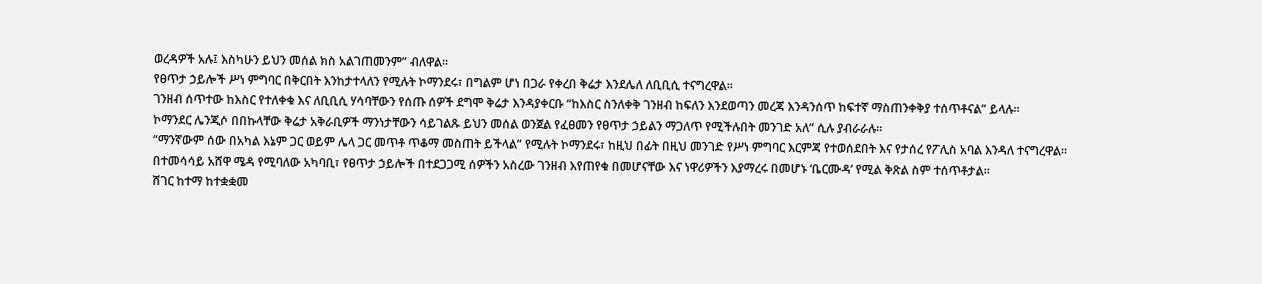ወረዳዎች አሉ፤ እስካሁን ይህን መሰል ክስ አልገጠመንም” ብለዋል።
የፀጥታ ኃይሎች ሥነ ምግባር በቅርበት እንከታተላለን የሚሉት ኮማንደሩ፣ በግልም ሆነ በጋራ የቀረበ ቅሬታ እንደሌለ ለቢቢሲ ተናግረዋል።
ገንዘብ ሰጥተው ከእስር የተለቀቁ እና ለቢቢሲ ሃሳባቸውን የሰጡ ሰዎች ደግሞ ቅሬታ እንዳያቀርቡ “ከእስር ስንለቀቅ ገንዘብ ከፍለን እንደወጣን መረጃ እንዳንሰጥ ከፍተኛ ማስጠንቀቅያ ተሰጥቶናል” ይላሉ።
ኮማንደር ሌንጂሶ በበኩላቸው ቅሬታ አቅራቢዎች ማንነታቸውን ሳይገልጹ ይህን መሰል ወንጀል የፈፀመን የፀጥታ ኃይልን ማጋለጥ የሚችሉበት መንገድ አለ” ሲሉ ያብራራሉ።
“ማንኛውም ሰው በአካል እኔም ጋር ወይም ሌላ ጋር መጥቶ ጥቆማ መስጠት ይችላል” የሚሉት ኮማንደሩ፣ ከዚህ በፊት በዚህ መንገድ የሥነ ምግባር እርምጃ የተወሰደበት እና የታሰረ የፖሊስ አባል እንዳለ ተናግረዋል።
በተመሳሳይ አሸዋ ሜዳ የሚባለው አካባቢ፣ የፀጥታ ኃይሎች በተደጋጋሚ ሰዎችን አስረው ገንዘብ እየጠየቁ በመሆናቸው እና ነዋሪዎችን እያማረሩ በመሆኑ ‘ቤርሙዳ’ የሚል ቅጽል ስም ተሰጥቶታል።
ሸገር ከተማ ከተቋቋመ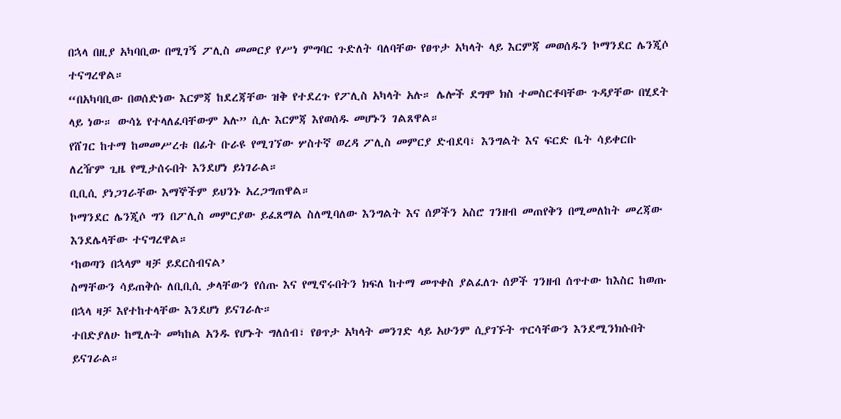በኋላ በዚያ አካባቢው በሚገኝ ፖሊስ መመርያ የሥነ ምግባር ጉድለት ባለባቸው የፀጥታ አካላት ላይ እርምጃ መወሰዱን ኮማንደር ሌንጂሶ ተናግረዋል።
“በአካባቢው በወሰድነው እርምጃ ከደረጃቸው ዝቅ የተደረጉ የፖሊስ አካላት አሉ። ሌሎች ደግሞ ክስ ተመስርቶባቸው ጉዳያቸው በሂደት ላይ ነው። ውሳኔ የተላለፈባቸውም አሉ” ሲሉ እርምጃ እየወሰዱ መሆኑን ገልጸዋል።
የሸገር ከተማ ከመመሥረቱ በፊት ቡራዩ የሚገኘው ሦስተኛ ወረዳ ፖሊስ መምርያ ድብደባ፣ እንግልት እና ፍርድ ቤት ሳይቀርቡ ለረዥም ጊዜ የሚታሰሩበት እንደሆነ ይነገራል።
ቢቢሲ ያነጋገራቸው እማኞችም ይህንኑ አረጋግጠዋል።
ኮማንደር ሌንጂሶ ግን በፖሊስ መምርያው ይፈጸማል ስለሚባለው እንግልት እና ሰዎችን አስሮ ገንዘብ መጠየቅን በሚመለከት መረጃው እንደሌላቸው ተናግረዋል።
‘ከወጣን በኋላም ዛቻ ይደርስብናል’
ስማቸውን ሳይጠቅሱ ለቢቢሲ ቃላቸውን የሰጡ እና የሚኖሩበትን ክፍለ ከተማ መጥቀስ ያልፈለጉ ሰዎች ገንዘብ ሰጥተው ከእስር ከወጡ በኋላ ዛቻ እየተከተላቸው እንደሆነ ይናገራሉ።
ተበድያለሁ ከሚሉት መካከል አንዱ የሆኑት ግለሰብ፣ የፀጥታ አካላት መንገድ ላይ አሁንም ሲያገኙት ጥርሳቸውን እንደሚንክሱበት ይናገራል።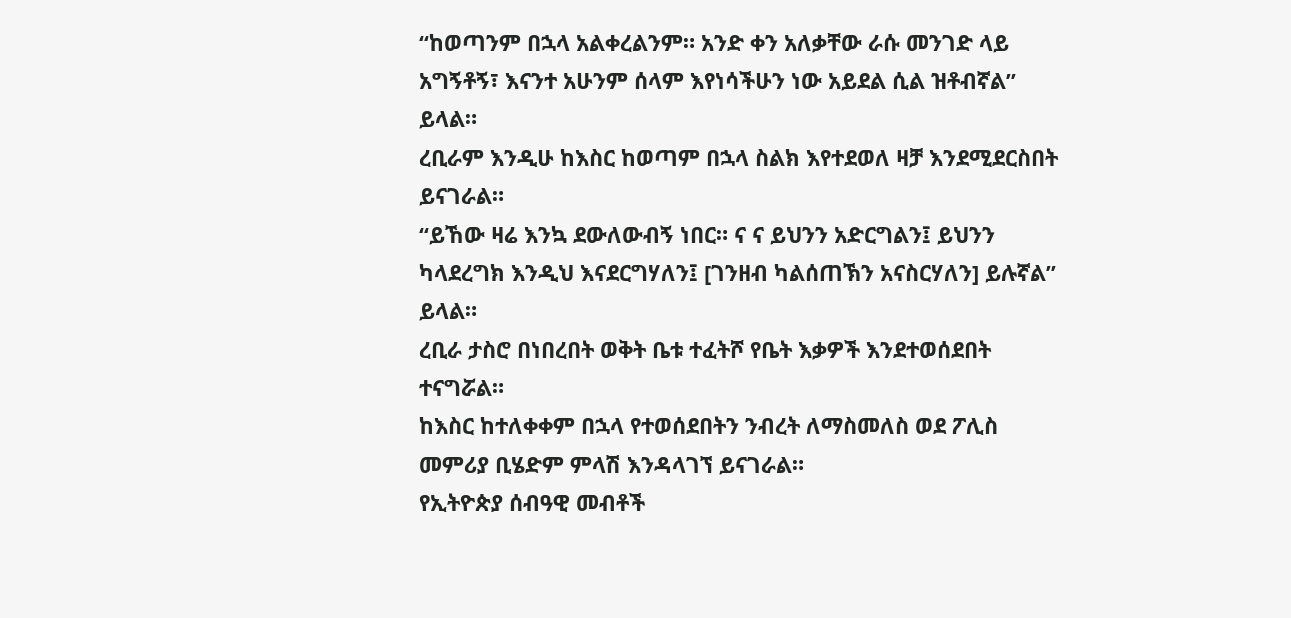“ከወጣንም በኋላ አልቀረልንም። አንድ ቀን አለቃቸው ራሱ መንገድ ላይ አግኝቶኝ፣ እናንተ አሁንም ሰላም እየነሳችሁን ነው አይደል ሲል ዝቶብኛል” ይላል።
ረቢራም እንዲሁ ከእስር ከወጣም በኋላ ስልክ እየተደወለ ዛቻ እንደሚደርስበት ይናገራል።
“ይኸው ዛሬ እንኳ ደውለውብኝ ነበር። ና ና ይህንን አድርግልን፤ ይህንን ካላደረግክ እንዲህ እናደርግሃለን፤ [ገንዘብ ካልሰጠኽን አናስርሃለን] ይሉኛል” ይላል።
ረቢራ ታስሮ በነበረበት ወቅት ቤቱ ተፈትሾ የቤት እቃዎች እንደተወሰደበት ተናግሯል።
ከእስር ከተለቀቀም በኋላ የተወሰደበትን ንብረት ለማስመለስ ወደ ፖሊስ መምሪያ ቢሄድም ምላሽ እንዳላገኘ ይናገራል።
የኢትዮጵያ ሰብዓዊ መብቶች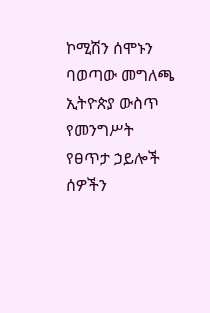ኮሚሽን ሰሞኑን ባወጣው መግለጫ ኢትዮጵያ ውስጥ የመንግሥት የፀጥታ ኃይሎች ሰዎችን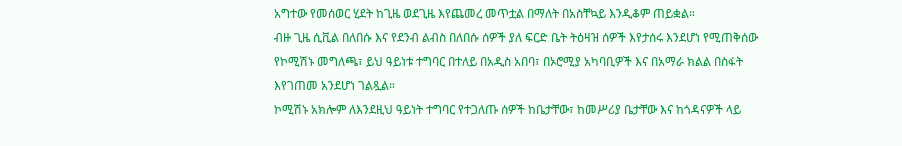አግተው የመሰወር ሂደት ከጊዜ ወደጊዜ እየጨመረ መጥቷል በማለት በአስቸኳይ እንዲቆም ጠይቋል።
ብዙ ጊዜ ሲቪል በለበሱ እና የደንብ ልብስ በለበሱ ሰዎች ያለ ፍርድ ቤት ትዕዛዝ ሰዎች እየታሰሩ እንደሆነ የሚጠቅሰው የኮሚሽኑ መግለጫ፣ ይህ ዓይነቱ ተግባር በተለይ በአዲስ አበባ፣ በኦሮሚያ አካባቢዎች እና በአማራ ክልል በስፋት እየገጠመ አንደሆነ ገልጿል።
ኮሚሽኑ አክሎም ለእንደዚህ ዓይነት ተግባር የተጋለጡ ሰዎች ከቤታቸው፣ ከመሥሪያ ቤታቸው እና ከጎዳናዎች ላይ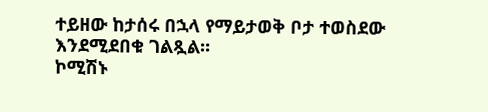ተይዘው ከታሰሩ በኋላ የማይታወቅ ቦታ ተወስደው እንደሚደበቁ ገልጿል።
ኮሚሽኑ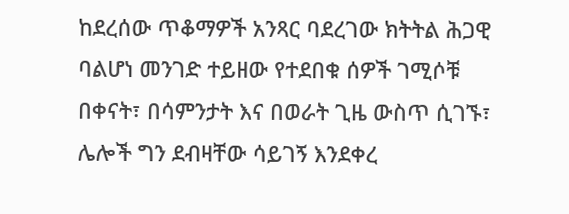ከደረሰው ጥቆማዎች አንጻር ባደረገው ክትትል ሕጋዊ ባልሆነ መንገድ ተይዘው የተደበቁ ሰዎች ገሚሶቹ በቀናት፣ በሳምንታት እና በወራት ጊዜ ውስጥ ሲገኙ፣ ሌሎች ግን ደብዛቸው ሳይገኝ እንደቀረ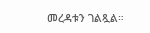መረዳቱን ገልጿል።